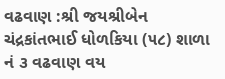વઢવાણ :શ્રી જયશ્રીબેન ચંદ્રકાંતભાઈ ધોળકિયા (૫૮) શાળા નં ૩ વઢવાણ વય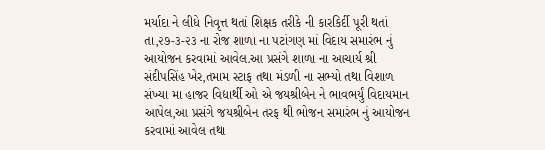મર્યાદા ને લીધે નિવૃત્ત થતાં શિક્ષક તરીકે ની કારકિર્દી પૂરી થતાં તા,૨૭-૩-૨૩ ના રોજ શાળા ના પટાંગણ માં વિદાય સમારંભ નું આયોજન કરવામાં આવેલ.આ પ્રસંગે શાળા ના આચાર્ય શ્રી સંદીપસિંહ ખેર,તમામ સ્ટાફ તથા મંડળી ના સભ્યો તથા વિશાળ સંખ્યા મા હાજર વિદ્યાર્થી ઓ એ જયશ્રીબેન ને ભાવભર્યું વિદાયમાન આપેલ,આ પ્રસંગે જયશ્રીબેન તરફ થી ભોજન સમારંભ નું આયોજન કરવામાં આવેલ તથા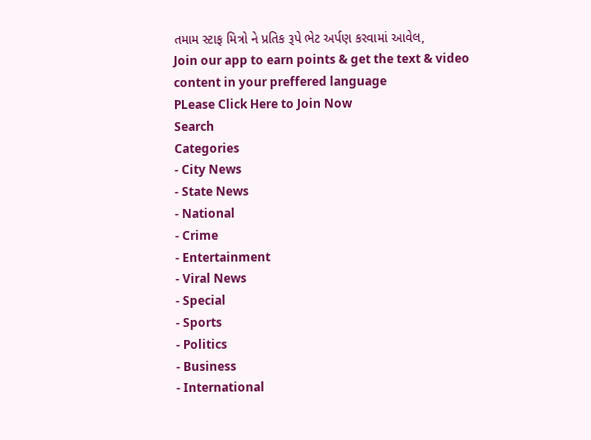તમામ સ્ટાફ મિત્રો ને પ્રતિક રૂપે ભેટ અર્પણ કરવામાં આવેલ,
Join our app to earn points & get the text & video content in your preffered language
PLease Click Here to Join Now
Search
Categories
- City News
- State News
- National
- Crime
- Entertainment
- Viral News
- Special
- Sports
- Politics
- Business
- International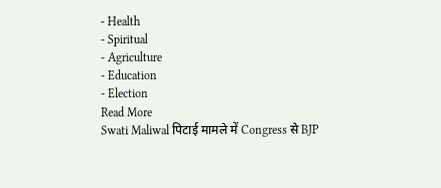- Health
- Spiritual
- Agriculture
- Education
- Election
Read More
Swati Maliwal पिटाई मामले में Congress से BJP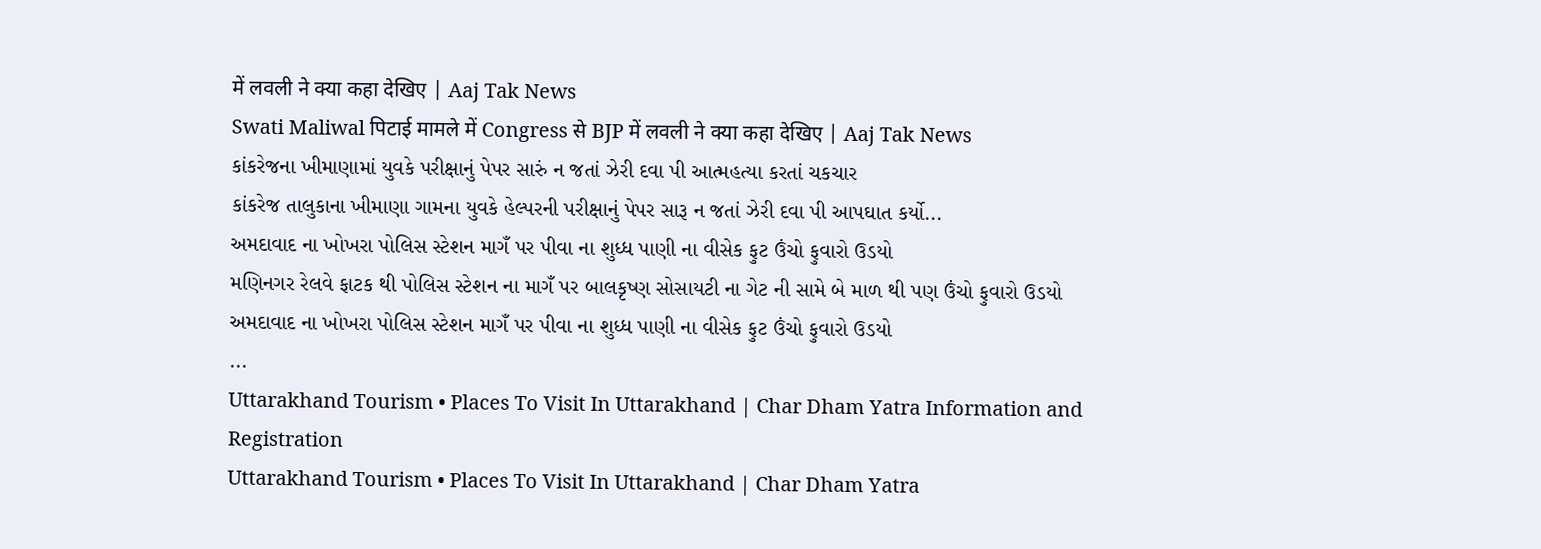में लवली ने क्या कहा देखिए | Aaj Tak News
Swati Maliwal पिटाई मामले में Congress से BJP में लवली ने क्या कहा देखिए | Aaj Tak News
કાંકરેજના ખીમાણામાં યુવકે પરીક્ષાનું પેપર સારું ન જતાં ઝેરી દવા પી આત્મહત્યા કરતાં ચકચાર
કાંકરેજ તાલુકાના ખીમાણા ગામના યુવકે હેલ્પરની પરીક્ષાનું પેપર સારૂ ન જતાં ઝેરી દવા પી આપઘાત કર્યો...
અમદાવાદ ના ખોખરા પોલિસ સ્ટેશન માગઁ પર પીવા ના શુધ્ધ પાણી ના વીસેક ફુટ ઉંચો ફુવારો ઉડયો
મણિનગર રેલવે ફાટક થી પોલિસ સ્ટેશન ના માગઁ પર બાલકૃષ્ણ સોસાયટી ના ગેટ ની સામે બે માળ થી પણ ઉંચો ફુવારો ઉડયો
અમદાવાદ ના ખોખરા પોલિસ સ્ટેશન માગઁ પર પીવા ના શુધ્ધ પાણી ના વીસેક ફુટ ઉંચો ફુવારો ઉડયો
...
Uttarakhand Tourism • Places To Visit In Uttarakhand | Char Dham Yatra Information and Registration
Uttarakhand Tourism • Places To Visit In Uttarakhand | Char Dham Yatra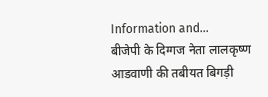Information and...
बीजेपी के दिग्गज नेता लालकृष्ण आडवाणी की तबीयत बिगड़ी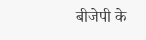बीजेपी के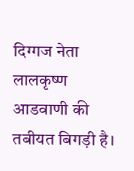दिग्गज नेता लालकृष्ण आडवाणी की तबीयत बिगड़ी है।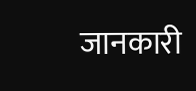जानकारी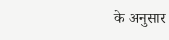के अनुसार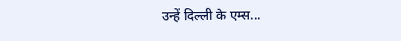उन्हें दिल्ली के एम्स...